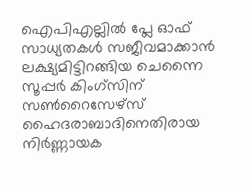ഐപിഎല്ലിൽ പ്ലേ ഓഫ് സാധ്യതകൾ സജീവമാക്കാൻ ലക്ഷ്യമിട്ടിറങ്ങിയ ചെന്നൈ സൂപ്പർ കിംഗ്സിന് സൺറൈസേഴ്സ് ഹൈദരാബാദിനെതിരായ നിർണ്ണായക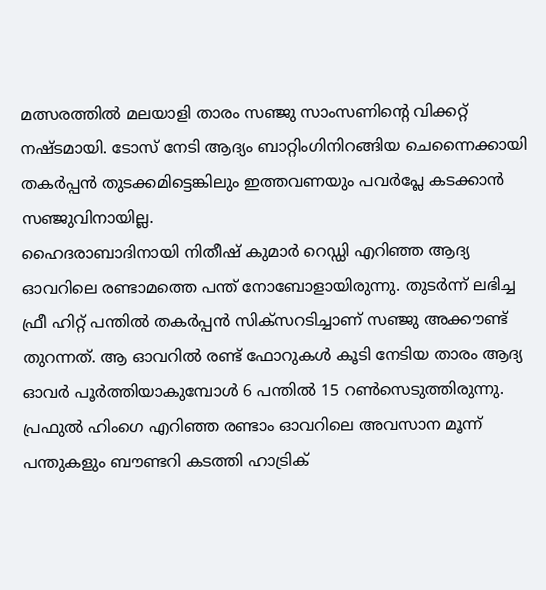മത്സരത്തിൽ മലയാളി താരം സഞ്ജു സാംസണിന്റെ വിക്കറ്റ് നഷ്ടമായി. ടോസ് നേടി ആദ്യം ബാറ്റിംഗിനിറങ്ങിയ ചെന്നൈക്കായി തകർപ്പൻ തുടക്കമിട്ടെങ്കിലും ഇത്തവണയും പവർപ്ലേ കടക്കാൻ സഞ്ജുവിനായില്ല.
ഹൈദരാബാദിനായി നിതീഷ് കുമാർ റെഡ്ഡി എറിഞ്ഞ ആദ്യ ഓവറിലെ രണ്ടാമത്തെ പന്ത് നോബോളായിരുന്നു. തുടർന്ന് ലഭിച്ച ഫ്രീ ഹിറ്റ് പന്തിൽ തകർപ്പൻ സിക്സറടിച്ചാണ് സഞ്ജു അക്കൗണ്ട് തുറന്നത്. ആ ഓവറിൽ രണ്ട് ഫോറുകൾ കൂടി നേടിയ താരം ആദ്യ ഓവർ പൂർത്തിയാകുമ്പോൾ 6 പന്തിൽ 15 റൺസെടുത്തിരുന്നു. പ്രഫുൽ ഹിംഗെ എറിഞ്ഞ രണ്ടാം ഓവറിലെ അവസാന മൂന്ന് പന്തുകളും ബൗണ്ടറി കടത്തി ഹാട്രിക്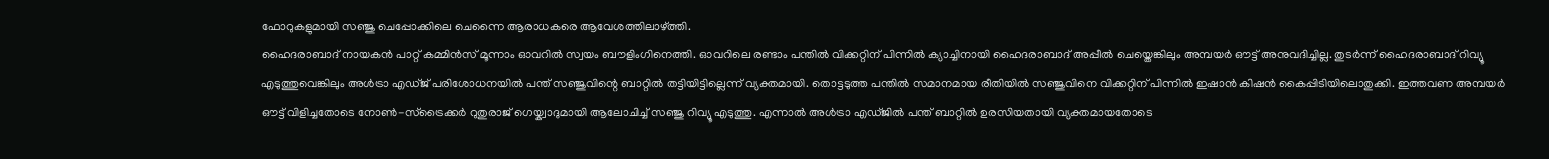ഫോറുകളുമായി സഞ്ജു ചെപ്പോക്കിലെ ചെന്നൈ ആരാധകരെ ആവേശത്തിലാഴ്ത്തി.
ഹൈദരാബാദ് നായകൻ പാറ്റ് കമ്മിൻസ് മൂന്നാം ഓവറിൽ സ്വയം ബൗളിംഗിനെത്തി. ഓവറിലെ രണ്ടാം പന്തിൽ വിക്കറ്റിന് പിന്നിൽ ക്യാച്ചിനായി ഹൈദരാബാദ് അപ്പീൽ ചെയ്തെങ്കിലും അമ്പയർ ഔട്ട് അനുവദിച്ചില്ല. തുടർന്ന് ഹൈദരാബാദ് റിവ്യൂ എടുത്തുവെങ്കിലും അൾട്രാ എഡ്ജ് പരിശോധനയിൽ പന്ത് സഞ്ജുവിന്റെ ബാറ്റിൽ തട്ടിയിട്ടില്ലെന്ന് വ്യക്തമായി. തൊട്ടടുത്ത പന്തിൽ സമാനമായ രീതിയിൽ സഞ്ജുവിനെ വിക്കറ്റിന് പിന്നിൽ ഇഷാൻ കിഷൻ കൈപ്പിടിയിലൊതുക്കി. ഇത്തവണ അമ്പയർ ഔട്ട് വിളിച്ചതോടെ നോൺ-സ്ട്രൈക്കർ റുതുരാജ് ഗെയ്ക്വാദുമായി ആലോചിച്ച് സഞ്ജു റിവ്യൂ എടുത്തു. എന്നാൽ അൾട്രാ എഡ്ജിൽ പന്ത് ബാറ്റിൽ ഉരസിയതായി വ്യക്തമായതോടെ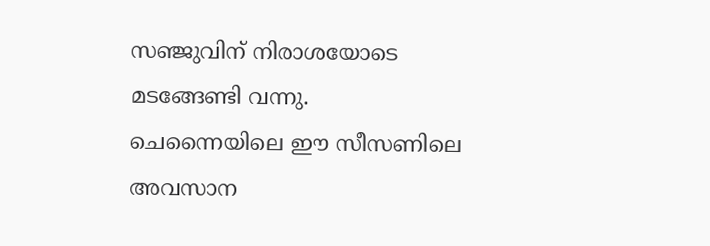സഞ്ജുവിന് നിരാശയോടെ മടങ്ങേണ്ടി വന്നു.
ചെന്നൈയിലെ ഈ സീസണിലെ അവസാന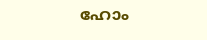ഹോം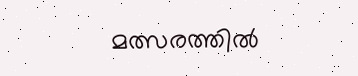മത്സരത്തിൽ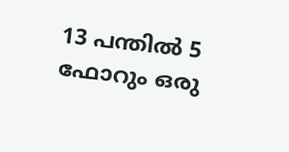13 പന്തിൽ 5 ഫോറും ഒരു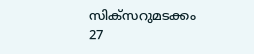സിക്സറുമടക്കം 27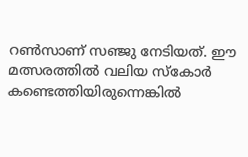റൺസാണ് സഞ്ജു നേടിയത്. ഈ മത്സരത്തിൽ വലിയ സ്കോർ കണ്ടെത്തിയിരുന്നെങ്കിൽ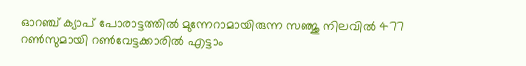ഓറഞ്ച് ക്യാപ് പോരാട്ടത്തിൽ മുന്നേറാമായിരുന്ന സഞ്ജു നിലവിൽ 477 റൺസുമായി റൺവേട്ടക്കാരിൽ എട്ടാം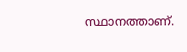സ്ഥാനത്താണ്.